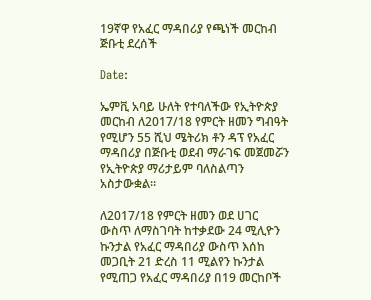19ኛዋ የአፈር ማዳበሪያ የጫነች መርከብ ጅቡቲ ደረሰች

Date:

ኤምቪ አባይ ሁለት የተባለችው የኢትዮጵያ መርከብ ለ2017/18 የምርት ዘመን ግብዓት የሚሆን 55 ሺህ ሜትሪክ ቶን ዳፕ የአፈር ማዳበሪያ በጅቡቲ ወደብ ማራገፍ መጀመሯን የኢትዮጵያ ማሪታይም ባለስልጣን አስታውቋል።

ለ2017/18 የምርት ዘመን ወደ ሀገር ውስጥ ለማስገባት ከተቃደው 24 ሚሊዮን ኩንታል የአፈር ማዳበሪያ ውስጥ እሰከ መጋቢት 21 ድረስ 11 ሚልየን ኩንታል የሚጠጋ የአፈር ማዳበሪያ በ19 መርከቦች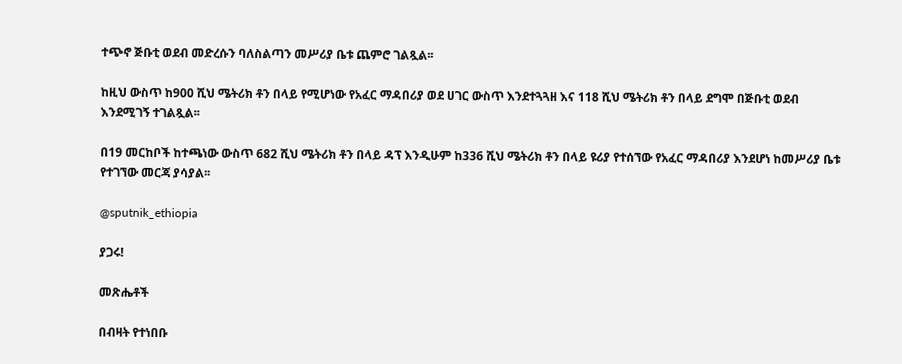ተጭኖ ጅቡቲ ወደብ መድረሱን ባለስልጣን መሥሪያ ቤቱ ጨምሮ ገልጿል፡፡

ከዚህ ውስጥ ከ900 ሺህ ሜትሪክ ቶን በላይ የሚሆነው የአፈር ማዳበሪያ ወደ ሀገር ውስጥ እንደተጓጓዘ እና 118 ሺህ ሜትሪክ ቶን በላይ ደግሞ በጅቡቲ ወደብ እንደሚገኝ ተገልጿል፡፡

በ19 መርከቦች ከተጫነው ውስጥ 682 ሺህ ሜትሪክ ቶን በላይ ዳፕ እንዲሁም ከ336 ሺህ ሜትሪክ ቶን በላይ ዩሪያ የተሰኘው የአፈር ማዳበሪያ እንደሆነ ከመሥሪያ ቤቱ የተገኘው መርጃ ያሳያል፡፡

@sputnik_ethiopia

ያጋሩ!

መጽሔቶች

በብዛት የተነበቡ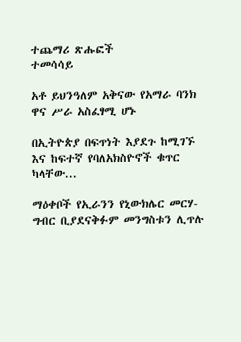ተጨማሪ ጽሑፎች
ተመሳሳይ

አቶ ይህንዓለም አቅናው የአማራ ባንክ ዋና ሥራ አስፈፃሚ ሆኑ

በኢትዮጵያ በፍጥነት እያደጉ ከሚገኙ እና ከፍተኛ የባለአክስዮኖች ቁጥር ካላቸው...

ማዕቀቦች የኢራንን የኒውክሌር መርሃ-ግብር ቢያደናቅፉም መንግስቱን ሊጥሉ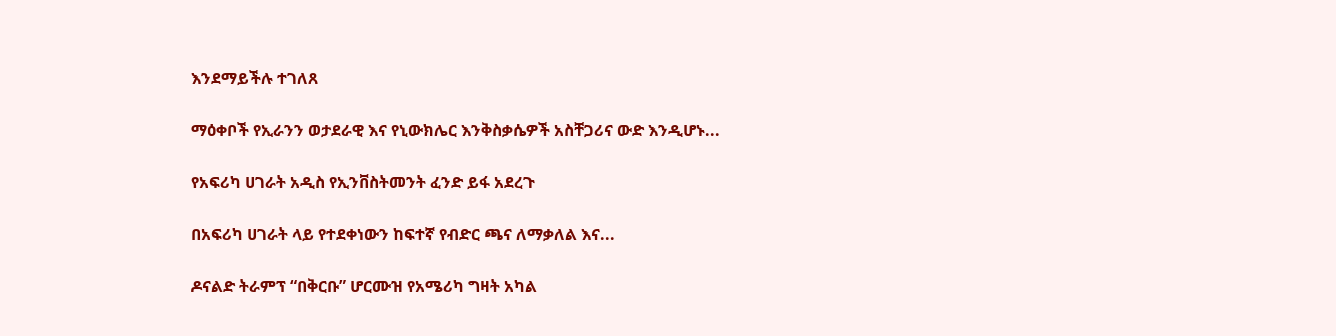እንደማይችሉ ተገለጸ

ማዕቀቦች የኢራንን ወታደራዊ እና የኒውክሌር እንቅስቃሴዎች አስቸጋሪና ውድ እንዲሆኑ...

የአፍሪካ ሀገራት አዲስ የኢንቨስትመንት ፈንድ ይፋ አደረጉ

በአፍሪካ ሀገራት ላይ የተደቀነውን ከፍተኛ የብድር ጫና ለማቃለል እና...

ዶናልድ ትራምፕ “በቅርቡ” ሆርሙዝ የአሜሪካ ግዛት አካል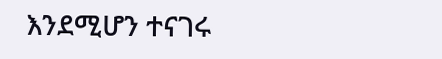እንደሚሆን ተናገሩ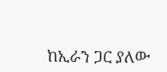ከኢራን ጋር ያለው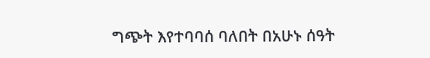ግጭት እየተባባሰ ባለበት በአሁኑ ሰዓት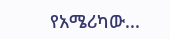የአሜሪካው...